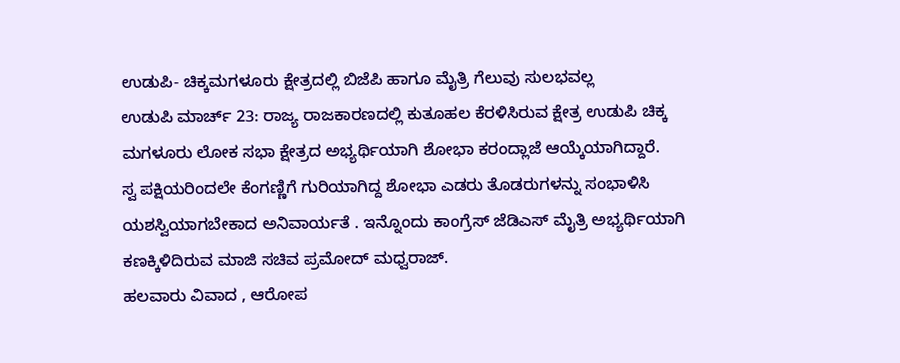ಉಡುಪಿ- ಚಿಕ್ಕಮಗಳೂರು ಕ್ಷೇತ್ರದಲ್ಲಿ ಬಿಜೆಪಿ ಹಾಗೂ ಮೈತ್ರಿ ಗೆಲುವು ಸುಲಭವಲ್ಲ
ಉಡುಪಿ ಮಾರ್ಚ್ 23: ರಾಜ್ಯ ರಾಜಕಾರಣದಲ್ಲಿ ಕುತೂಹಲ ಕೆರಳಿಸಿರುವ ಕ್ಷೇತ್ರ ಉಡುಪಿ ಚಿಕ್ಕ ಮಗಳೂರು ಲೋಕ ಸಭಾ ಕ್ಷೇತ್ರದ ಅಭ್ಯರ್ಥಿಯಾಗಿ ಶೋಭಾ ಕರಂದ್ಲಾಜೆ ಆಯ್ಕೆಯಾಗಿದ್ದಾರೆ.
ಸ್ವ ಪಕ್ಷಿಯರಿಂದಲೇ ಕೆಂಗಣ್ಣಿಗೆ ಗುರಿಯಾಗಿದ್ದ ಶೋಭಾ ಎಡರು ತೊಡರುಗಳನ್ನು ಸಂಭಾಳಿಸಿ ಯಶಸ್ವಿಯಾಗಬೇಕಾದ ಅನಿವಾರ್ಯತೆ . ಇನ್ನೊಂದು ಕಾಂಗ್ರೆಸ್ ಜೆಡಿಎಸ್ ಮೈತ್ರಿ ಅಭ್ಯರ್ಥಿಯಾಗಿ ಕಣಕ್ಕಿಳಿದಿರುವ ಮಾಜಿ ಸಚಿವ ಪ್ರಮೋದ್ ಮಧ್ವರಾಜ್.
ಹಲವಾರು ವಿವಾದ , ಆರೋಪ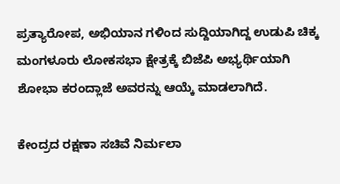ಪ್ರತ್ಯಾರೋಪ, ಅಭಿಯಾನ ಗಳಿಂದ ಸುದ್ದಿಯಾಗಿದ್ದ ಉಡುಪಿ ಚಿಕ್ಕ ಮಂಗಳೂರು ಲೋಕಸಭಾ ಕ್ಷೇತ್ರಕ್ಕೆ ಬಿಜೆಪಿ ಅಭ್ಯರ್ಥಿಯಾಗಿ ಶೋಭಾ ಕರಂದ್ಲಾಜೆ ಅವರನ್ನು ಆಯ್ಕೆ ಮಾಡಲಾಗಿದೆ.

ಕೇಂದ್ರದ ರಕ್ಷಣಾ ಸಚಿವೆ ನಿರ್ಮಲಾ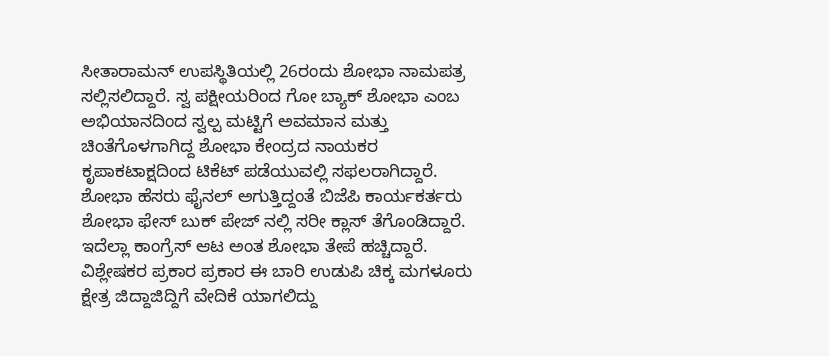ಸೀತಾರಾಮನ್ ಉಪಸ್ಥಿತಿಯಲ್ಲಿ 26ರಂದು ಶೋಭಾ ನಾಮಪತ್ರ ಸಲ್ಲಿಸಲಿದ್ದಾರೆ. ಸ್ವ ಪಕ್ಷೀಯರಿಂದ ಗೋ ಬ್ಯಾಕ್ ಶೋಭಾ ಎಂಬ ಅಭಿಯಾನದಿಂದ ಸ್ವಲ್ಪ ಮಟ್ಟಿಗೆ ಅವಮಾನ ಮತ್ತು ಚಿಂತೆಗೊಳಗಾಗಿದ್ದ ಶೋಭಾ ಕೇಂದ್ರದ ನಾಯಕರ ಕೃಪಾಕಟಾಕ್ಷದಿಂದ ಟಿಕೆಟ್ ಪಡೆಯುವಲ್ಲಿ ಸಫಲರಾಗಿದ್ದಾರೆ.
ಶೋಭಾ ಹೆಸರು ಫೈನಲ್ ಅಗುತ್ತಿದ್ದಂತೆ ಬಿಜೆಪಿ ಕಾರ್ಯಕರ್ತರು ಶೋಭಾ ಫೇಸ್ ಬುಕ್ ಪೇಜ್ ನಲ್ಲಿ ಸರೀ ಕ್ಲಾಸ್ ತೆಗೊಂಡಿದ್ದಾರೆ. ಇದೆಲ್ಲಾ ಕಾಂಗ್ರೆಸ್ ಆಟ ಅಂತ ಶೋಭಾ ತೇಪೆ ಹಚ್ಚಿದ್ದಾರೆ.
ವಿಶ್ಲೇಷಕರ ಪ್ರಕಾರ ಪ್ರಕಾರ ಈ ಬಾರಿ ಉಡುಪಿ ಚಿಕ್ಕ ಮಗಳೂರು ಕ್ಷೇತ್ರ ಜಿದ್ದಾಜಿದ್ದಿಗೆ ವೇದಿಕೆ ಯಾಗಲಿದ್ದು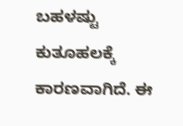ಬಹಳಷ್ಟು ಕುತೂಹಲಕ್ಕೆ ಕಾರಣವಾಗಿದೆ. ಈ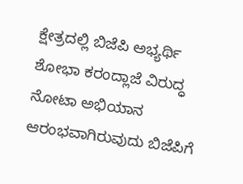ಕ್ಷೇತ್ರದಲ್ಲಿ ಬಿಜೆಪಿ ಅಭ್ಯರ್ಥಿ ಶೋಭಾ ಕರಂದ್ಲಾಜೆ ವಿರುದ್ಧ ನೋಟಾ ಅಭಿಯಾನ ಆರಂಭವಾಗಿರುವುದು ಬಿಜೆಪಿಗೆ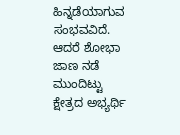ಹಿನ್ನಡೆಯಾಗುವ ಸಂಭವವಿದೆ. ಆದರೆ ಶೋಭಾ ಜಾಣ ನಡೆ ಮುಂದಿಟ್ಟು ಕ್ಷೇತ್ರದ ಅಭ್ಯರ್ಥಿ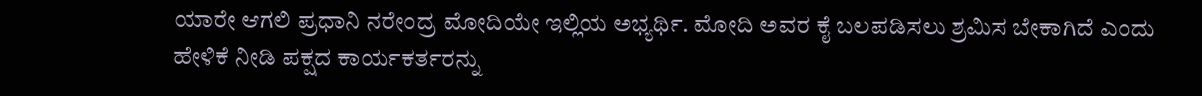ಯಾರೇ ಆಗಲಿ ಪ್ರಧಾನಿ ನರೇಂದ್ರ ಮೋದಿಯೇ ಇಲ್ಲಿಯ ಅಭ್ಯರ್ಥಿ. ಮೋದಿ ಅವರ ಕೈ ಬಲಪಡಿಸಲು ಶ್ರಮಿಸ ಬೇಕಾಗಿದೆ ಎಂದು ಹೇಳಿಕೆ ನೀಡಿ ಪಕ್ಷದ ಕಾರ್ಯಕರ್ತರನ್ನು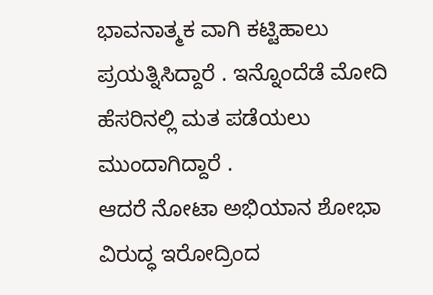ಭಾವನಾತ್ಮಕ ವಾಗಿ ಕಟ್ಟಿಹಾಲು ಪ್ರಯತ್ನಿಸಿದ್ದಾರೆ . ಇನ್ನೊಂದೆಡೆ ಮೋದಿ ಹೆಸರಿನಲ್ಲಿ ಮತ ಪಡೆಯಲು ಮುಂದಾಗಿದ್ದಾರೆ .
ಆದರೆ ನೋಟಾ ಅಭಿಯಾನ ಶೋಭಾ ವಿರುದ್ಧ ಇರೋದ್ರಿಂದ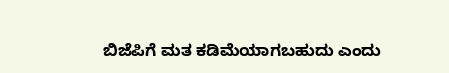ಬಿಜೆಪಿಗೆ ಮತ ಕಡಿಮೆಯಾಗಬಹುದು ಎಂದು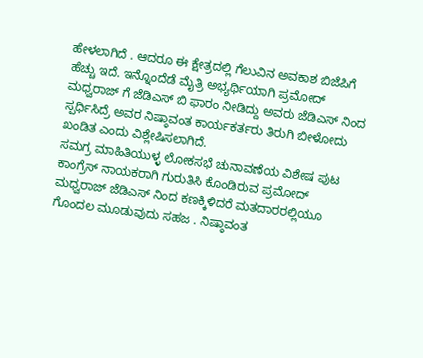ಹೇಳಲಾಗಿದೆ . ಆದರೂ ಈ ಕ್ಷೇತ್ರದಲ್ಲಿ ಗೆಲುವಿನ ಅವಕಾಶ ಬಿಜೆಪಿಗೆ ಹೆಚ್ಚು ಇದೆ. ಇನ್ನೊಂದೆಡೆ ಮೈತ್ರಿ ಅಭ್ಯರ್ಥಿಯಾಗಿ ಪ್ರಮೋದ್ ಮಧ್ವರಾಜ್ ಗೆ ಜೆಡಿಎಸ್ ಬಿ ಫಾರಂ ನೀಡಿದ್ದು ಅವರು ಜೆಡಿಎಸ್ ನಿಂದ ಸ್ಪರ್ಧಿಸಿದ್ರೆ ಅವರ ನಿಷ್ಠಾವಂತ ಕಾರ್ಯಕರ್ತರು ತಿರುಗಿ ಬೀಳೋದು ಖಂಡಿತ ಎಂದು ವಿಶ್ಲೇಷಿಸಲಾಗಿದೆ.
ಸಮಗ್ರ ಮಾಹಿತಿಯುಳ್ಳ ಲೋಕಸಭೆ ಚುನಾವಣೆಯ ವಿಶೇಷ ಪುಟ
ಕಾಂಗ್ರೆಸ್ ನಾಯಕರಾಗಿ ಗುರುತಿಸಿ ಕೊಂಡಿರುವ ಪ್ರಮೋದ್ ಮಧ್ವರಾಜ್ ಜೆಡಿಎಸ್ ನಿಂದ ಕಣಕ್ಕಿಳಿದರೆ ಮತದಾರರಲ್ಲಿಯೂ ಗೊಂದಲ ಮೂಡುವುದು ಸಹಜ . ನಿಷ್ಠಾವಂತ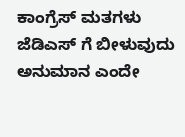ಕಾಂಗ್ರೆಸ್ ಮತಗಳು ಜೆಡಿಎಸ್ ಗೆ ಬೀಳುವುದು ಅನುಮಾನ ಎಂದೇ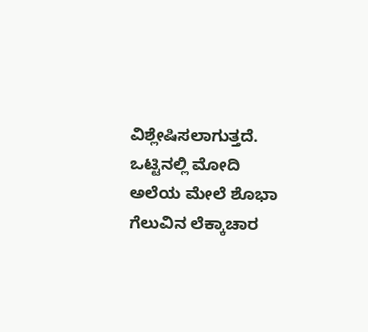ವಿಶ್ಲೇಷಿಸಲಾಗುತ್ತದೆ.
ಒಟ್ಟಿನಲ್ಲಿ ಮೋದಿ ಅಲೆಯ ಮೇಲೆ ಶೊಭಾ ಗೆಲುವಿನ ಲೆಕ್ಕಾಚಾರ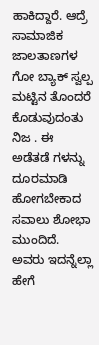ಹಾಕಿದ್ದಾರೆ. ಆದ್ರೆ ಸಾಮಾಜಿಕ ಜಾಲತಾಣಗಳ ಗೋ ಬ್ಯಾಕ್ ಸ್ವಲ್ಪ ಮಟ್ಟಿನ ತೊಂದರೆ ಕೊಡುವುದಂತು ನಿಜ . ಈ ಅಡೆತಡೆ ಗಳನ್ನು ದೂರಮಾಡಿ ಹೋಗಬೇಕಾದ ಸವಾಲು ಶೋಭಾ ಮುಂದಿದೆ. ಅವರು ಇದನ್ನೆಲ್ಲಾ ಹೇಗೆ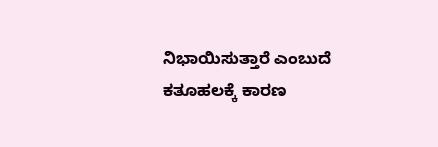ನಿಭಾಯಿಸುತ್ತಾರೆ ಎಂಬುದೆ ಕತೂಹಲಕ್ಕೆ ಕಾರಣ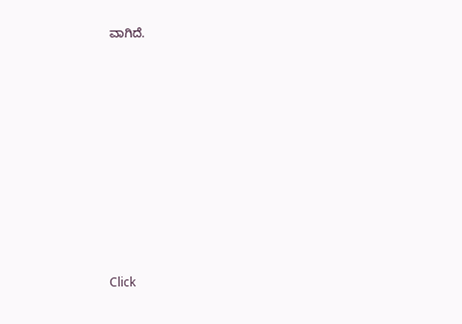ವಾಗಿದೆ.












Click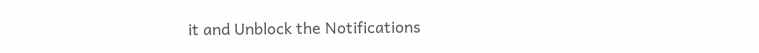it and Unblock the Notifications